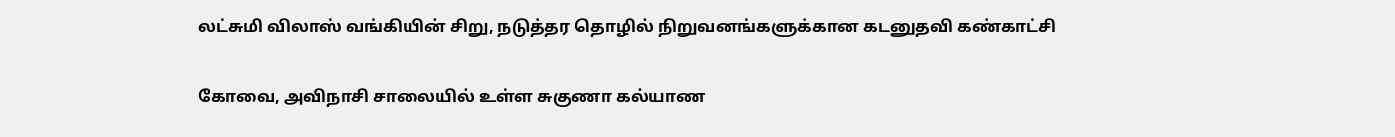லட்சுமி விலாஸ் வங்கியின் சிறு, நடுத்தர தொழில் நிறுவனங்களுக்கான கடனுதவி கண்காட்சி

கோவை, அவிநாசி சாலையில் உள்ள சுகுணா கல்யாண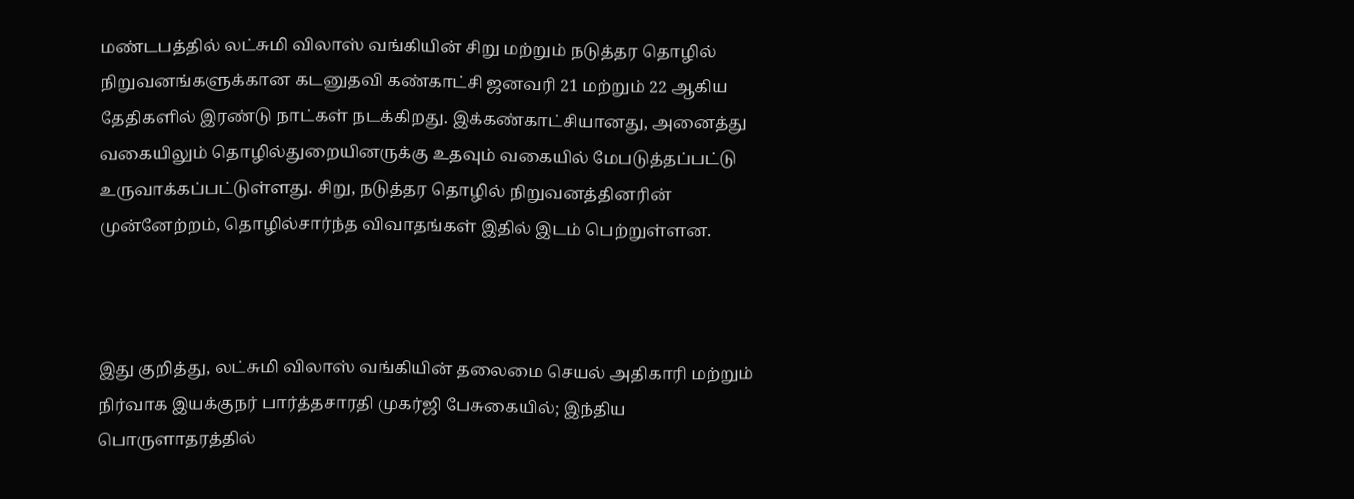மண்டபத்தில் லட்சுமி விலாஸ் வங்கியின் சிறு மற்றும் நடுத்தர தொழில் நிறுவனங்களுக்கான கடனுதவி கண்காட்சி ஜனவரி 21 மற்றும் 22 ஆகிய தேதிகளில் இரண்டு நாட்கள் நடக்கிறது. இக்கண்காட்சியானது, அனைத்து வகையிலும் தொழில்துறையினருக்கு உதவும் வகையில் மேபடுத்தப்பட்டு உருவாக்கப்பட்டுள்ளது. சிறு, நடுத்தர தொழில் நிறுவனத்தினரின் முன்னேற்றம், தொழில்சார்ந்த விவாதங்கள் இதில் இடம் பெற்றுள்ளன.



இது குறித்து, லட்சுமி விலாஸ் வங்கியின் தலைமை செயல் அதிகாரி மற்றும் நிர்வாக இயக்குநர் பார்த்தசாரதி முகர்ஜி பேசுகையில்; இந்திய பொருளாதரத்தில்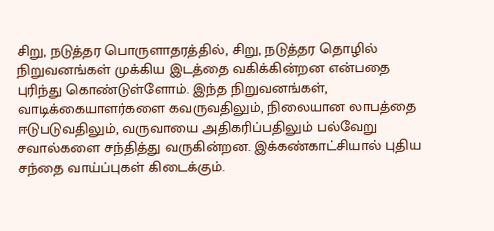சிறு, நடுத்தர பொருளாதரத்தில், சிறு, நடுத்தர தொழில் நிறுவனங்கள் முக்கிய இடத்தை வகிக்கின்றன என்பதை புரிந்து கொண்டுள்ளோம். இந்த நிறுவனங்கள், வாடிக்கையாளர்களை கவருவதிலும், நிலையான லாபத்தை ஈடுபடுவதிலும், வருவாயை அதிகரிப்பதிலும் பல்வேறு சவால்களை சந்தித்து வருகின்றன. இக்கண்காட்சியால் புதிய சந்தை வாய்ப்புகள் கிடைக்கும்.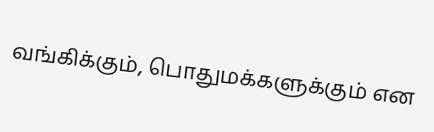வங்கிக்கும், பொதுமக்களுக்கும் என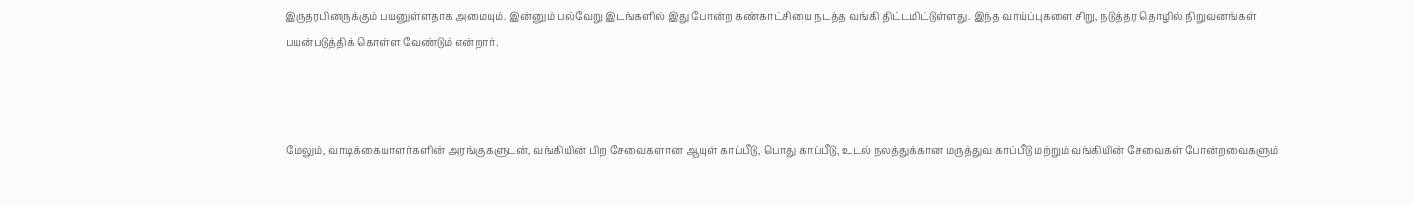இருதரபினருக்கும் பயனுள்ளதாக அமையும். இன்னும் பல்வேறு இடங்களில் இது போன்ற கண்காட்சியை நடத்த வங்கி திட்டமிட்டுள்ளது. இந்த வாய்ப்புகளை சிறு, நடுத்தர தொழில் நிறுவனங்கள் பயன்படுத்திக் கொள்ள வேண்டும் என்றார்.



மேலும், வாடிக்கையாளர்களின் அரங்குகளுடன், வங்கியின் பிற சேவைகளான ஆயுள் காப்பீடு, பொது காப்பீடு, உடல் நலத்துக்கான மருத்துவ காப்பீடு மற்றும் வங்கியின் சேவைகள் போன்றவைகளும்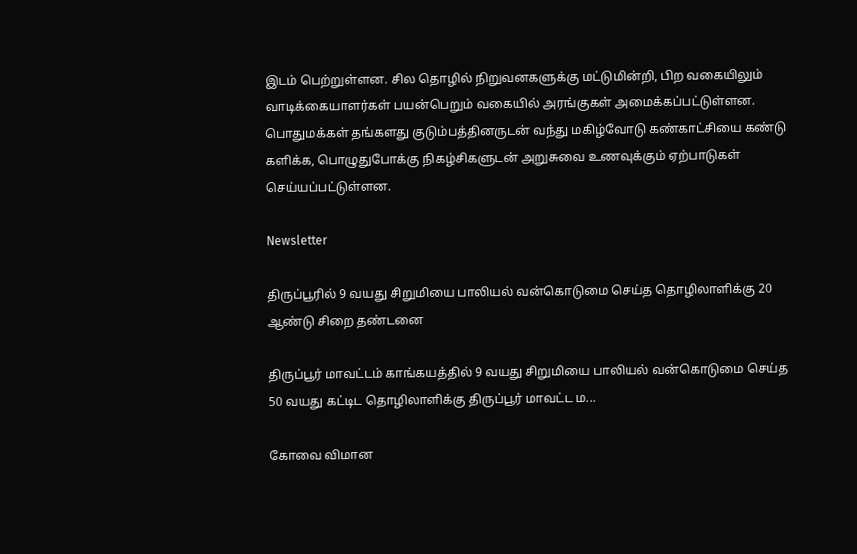இடம் பெற்றுள்ளன. சில தொழில் நிறுவனகளுக்கு மட்டுமின்றி, பிற வகையிலும் வாடிக்கையாளர்கள் பயன்பெறும் வகையில் அரங்குகள் அமைக்கப்பட்டுள்ளன. பொதுமக்கள் தங்களது குடும்பத்தினருடன் வந்து மகிழ்வோடு கண்காட்சியை கண்டு களிக்க, பொழுதுபோக்கு நிகழ்சிகளுடன் அறுசுவை உணவுக்கும் ஏற்பாடுகள் செய்யப்பட்டுள்ளன.

Newsletter

திருப்பூரில் 9 வயது சிறுமியை பாலியல் வன்கொடுமை செய்த தொழிலாளிக்கு 20 ஆண்டு சிறை தண்டனை

திருப்பூர் மாவட்டம் காங்கயத்தில் 9 வயது சிறுமியை பாலியல் வன்கொடுமை செய்த 50 வயது கட்டிட தொழிலாளிக்கு திருப்பூர் மாவட்ட ம...

கோவை விமான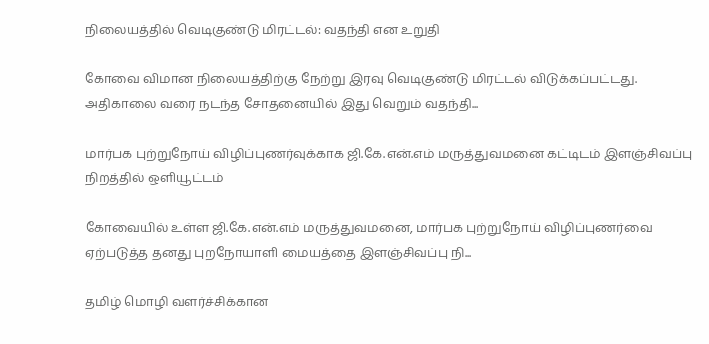நிலையத்தில் வெடிகுண்டு மிரட்டல்: வதந்தி என உறுதி

கோவை விமான நிலையத்திற்கு நேற்று இரவு வெடிகுண்டு மிரட்டல் விடுக்கப்பட்டது. அதிகாலை வரை நடந்த சோதனையில் இது வெறும் வதந்தி...

மார்பக புற்றுநோய் விழிப்புணர்வுக்காக ஜி.கே.என்.எம் மருத்துவமனை கட்டிடம் இளஞ்சிவப்பு நிறத்தில் ஒளியூட்டம்

கோவையில் உள்ள ஜி.கே.என்.எம் மருத்துவமனை, மார்பக புற்றுநோய் விழிப்புணர்வை ஏற்படுத்த தனது புறநோயாளி மையத்தை இளஞ்சிவப்பு நி...

தமிழ் மொழி வளர்ச்சிக்கான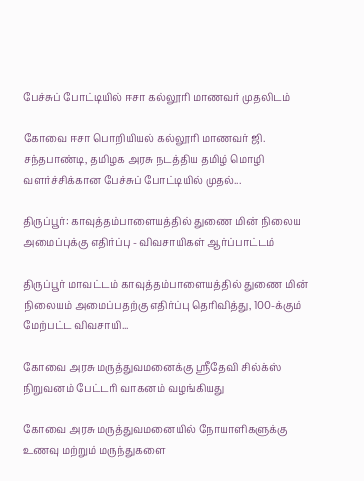பேச்சுப் போட்டியில் ஈசா கல்லூரி மாணவர் முதலிடம்

கோவை ஈசா பொறியியல் கல்லூரி மாணவர் ஜி. சந்தபாண்டி, தமிழக அரசு நடத்திய தமிழ் மொழி வளர்ச்சிக்கான பேச்சுப் போட்டியில் முதல்...

திருப்பூர்: காவுத்தம்பாளையத்தில் துணை மின் நிலைய அமைப்புக்கு எதிர்ப்பு - விவசாயிகள் ஆர்ப்பாட்டம்

திருப்பூர் மாவட்டம் காவுத்தம்பாளையத்தில் துணை மின் நிலையம் அமைப்பதற்கு எதிர்ப்பு தெரிவித்து, 100-க்கும் மேற்பட்ட விவசாயி...

கோவை அரசு மருத்துவமனைக்கு ஸ்ரீதேவி சில்க்ஸ் நிறுவனம் பேட்டரி வாகனம் வழங்கியது

கோவை அரசு மருத்துவமனையில் நோயாளிகளுக்கு உணவு மற்றும் மருந்துகளை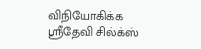விநியோகிக்க ஸ்ரீதேவி சில்க்ஸ்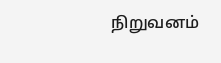நிறுவனம்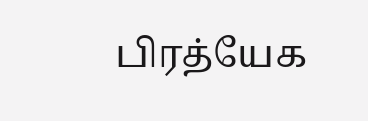பிரத்யேக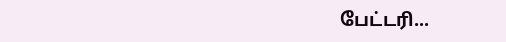பேட்டரி...